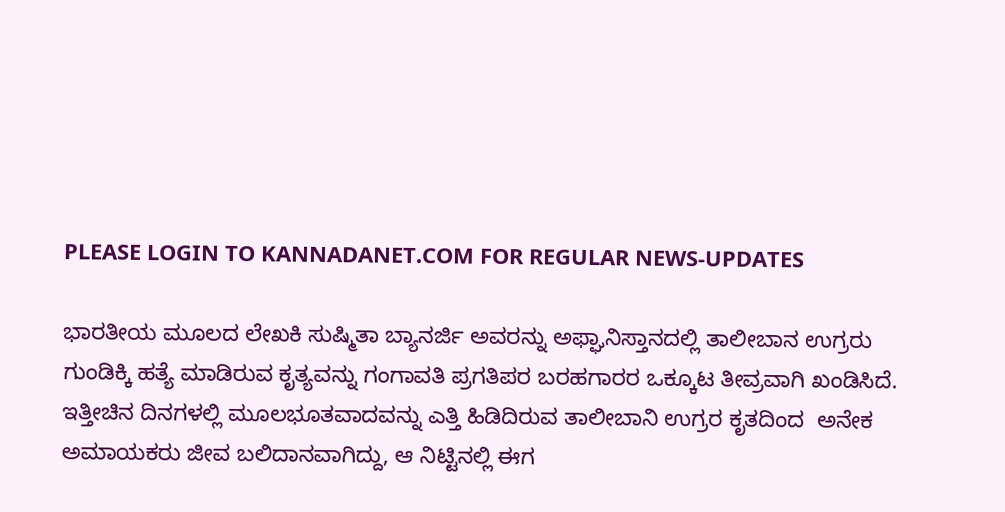PLEASE LOGIN TO KANNADANET.COM FOR REGULAR NEWS-UPDATES

ಭಾರತೀಯ ಮೂಲದ ಲೇಖಕಿ ಸುಷ್ಮಿತಾ ಬ್ಯಾನರ್ಜಿ ಅವರನ್ನು ಅಫ್ಘಾನಿಸ್ತಾನದಲ್ಲಿ ತಾಲೀಬಾನ ಉಗ್ರರು ಗುಂಡಿಕ್ಕಿ ಹತ್ಯೆ ಮಾಡಿರುವ ಕೃತ್ಯವನ್ನು ಗಂಗಾವತಿ ಪ್ರಗತಿಪರ ಬರಹಗಾರರ ಒಕ್ಕೂಟ ತೀವ್ರವಾಗಿ ಖಂಡಿಸಿದೆ.
ಇತ್ತೀಚಿನ ದಿನಗಳಲ್ಲಿ ಮೂಲಭೂತವಾದವನ್ನು ಎತ್ತಿ ಹಿಡಿದಿರುವ ತಾಲೀಬಾನಿ ಉಗ್ರರ ಕೃತದಿಂದ  ಅನೇಕ ಅಮಾಯಕರು ಜೀವ ಬಲಿದಾನವಾಗಿದ್ದು, ಆ ನಿಟ್ಟಿನಲ್ಲಿ ಈಗ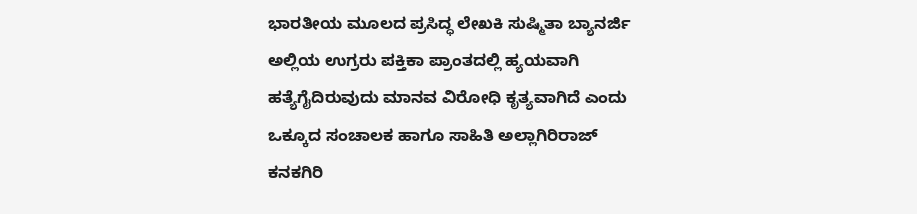ಭಾರತೀಯ ಮೂಲದ ಪ್ರಸಿದ್ಧ ಲೇಖಕಿ ಸುಷ್ಮಿತಾ ಬ್ಯಾನರ್ಜಿ ಅಲ್ಲಿಯ ಉಗ್ರರು ಪಕ್ತಿಕಾ ಪ್ರಾಂತದಲ್ಲಿ ಹ್ಯಯವಾಗಿ ಹತ್ಯೆಗೈದಿರುವುದು ಮಾನವ ವಿರೋಧಿ ಕೃತ್ಯವಾಗಿದೆ ಎಂದು ಒಕ್ಕೂದ ಸಂಚಾಲಕ ಹಾಗೂ ಸಾಹಿತಿ ಅಲ್ಲಾಗಿರಿರಾಜ್ ಕನಕಗಿರಿ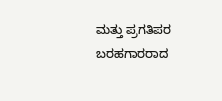ಮತ್ತು ಪ್ರಗತಿಪರ ಬರಹಗಾರರಾದ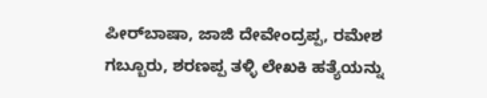ಪೀರ್‌ಬಾಷಾ, ಜಾಜಿ ದೇವೇಂದ್ರಪ್ಪ, ರಮೇಶ ಗಬ್ಬೂರು, ಶರಣಪ್ಪ ತಳ್ಳಿ ಲೇಖಕಿ ಹತ್ಯೆಯನ್ನು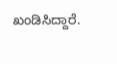ಖಂಡಿಸಿದ್ದಾರೆ.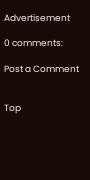Advertisement

0 comments:

Post a Comment


Top